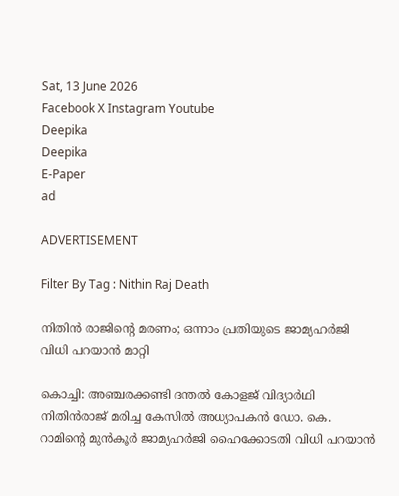Sat, 13 June 2026
Facebook X Instagram Youtube
Deepika
Deepika
E-Paper
ad

ADVERTISEMENT

Filter By Tag : Nithin Raj Death

നിതിന്‍ രാജിന്‍റെ മരണം; ഒന്നാം പ്രതിയുടെ ജാമ്യഹര്‍ജി വിധി പറയാന്‍ മാറ്റി

കൊച്ചി: അഞ്ചരക്കണ്ടി ദന്തല്‍ കോളജ് വിദ്യാര്‍ഥി നിതിന്‍രാജ് മരിച്ച കേസില്‍ അധ്യാപകന്‍ ഡോ. കെ. റാമിന്‍റെ മുന്‍കൂര്‍ ജാമ്യഹര്‍ജി ഹൈക്കോടതി വിധി പറയാന്‍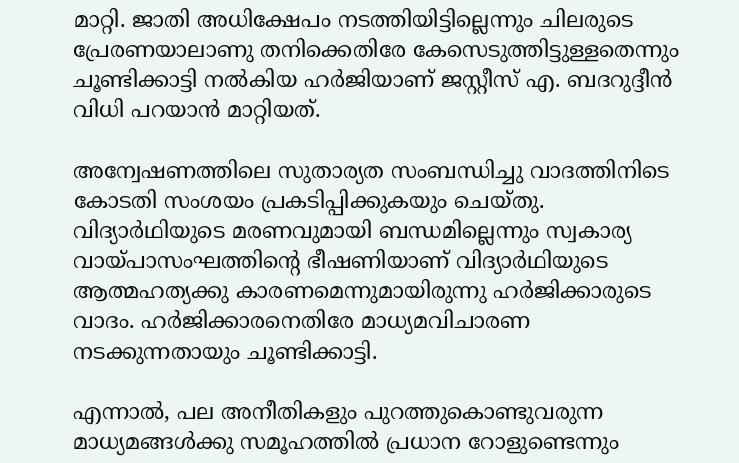മാറ്റി. ജാതി അധിക്ഷേപം നടത്തിയിട്ടില്ലെന്നും ചിലരുടെ പ്രേരണയാലാണു തനിക്കെതിരേ കേസെടുത്തിട്ടുള്ളതെന്നും ചൂണ്ടിക്കാട്ടി നല്‍കിയ ഹര്‍ജിയാണ് ജസ്റ്റീസ് എ. ബദറുദ്ദീന്‍ വിധി പറയാന്‍ മാറ്റിയത്.

അന്വേഷണത്തിലെ സുതാര്യത സംബന്ധിച്ചു വാദത്തിനിടെ കോടതി സംശയം പ്രകടിപ്പിക്കുകയും ചെയ്തു. വിദ്യാര്‍ഥിയുടെ മരണവുമായി ബന്ധമില്ലെന്നും സ്വകാര്യ വായ്പാസംഘത്തിന്‍റെ ഭീഷണിയാണ് വിദ്യാര്‍ഥിയുടെ ആത്മഹത്യക്കു കാരണമെന്നുമായിരുന്നു ഹര്‍ജിക്കാരുടെ വാദം. ഹര്‍ജിക്കാരനെതിരേ മാധ്യമവിചാരണ നടക്കുന്നതായും ചൂണ്ടിക്കാട്ടി.

എന്നാല്‍, പല അനീതികളും പുറത്തുകൊണ്ടുവരുന്ന മാധ്യമങ്ങള്‍ക്കു സമൂഹത്തില്‍ പ്രധാന റോളുണ്ടെന്നും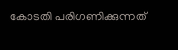കോടതി പരിഗണിക്കുന്നത്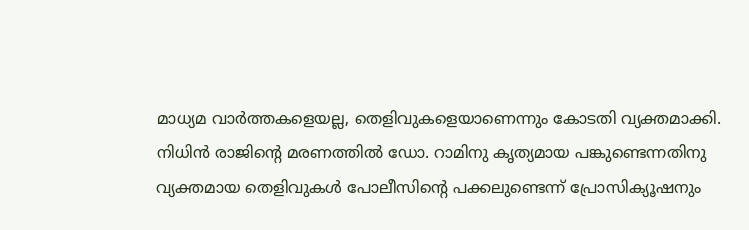മാധ്യമ വാര്‍ത്തകളെയല്ല, തെളിവുകളെയാണെന്നും കോടതി വ്യക്തമാക്കി. നിധിന്‍ രാജിന്‍റെ മരണത്തില്‍ ഡോ. റാമിനു കൃത്യമായ പങ്കുണ്ടെന്നതിനു വ്യക്തമായ തെളിവുകള്‍ പോലീസിന്‍റെ പക്കലുണ്ടെന്ന് പ്രോസിക്യൂഷനും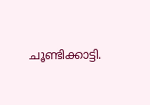ചൂണ്ടിക്കാട്ടി.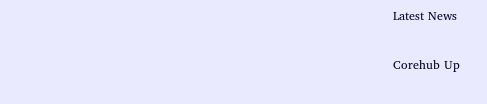Latest News

Corehub Up